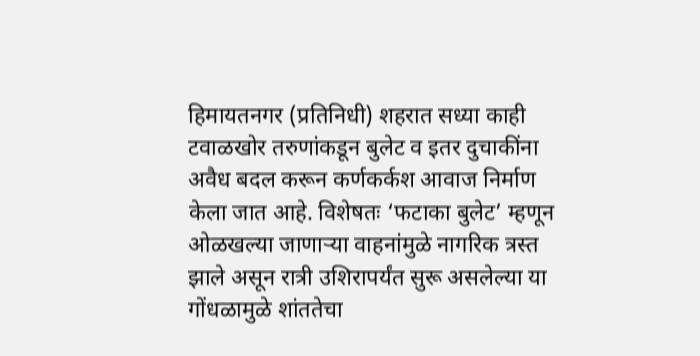हिमायतनगर (प्रतिनिधी) शहरात सध्या काही टवाळखोर तरुणांकडून बुलेट व इतर दुचाकींना अवैध बदल करून कर्णकर्कश आवाज निर्माण केला जात आहे. विशेषतः ‘फटाका बुलेट’ म्हणून ओळखल्या जाणाऱ्या वाहनांमुळे नागरिक त्रस्त झाले असून रात्री उशिरापर्यंत सुरू असलेल्या या गोंधळामुळे शांततेचा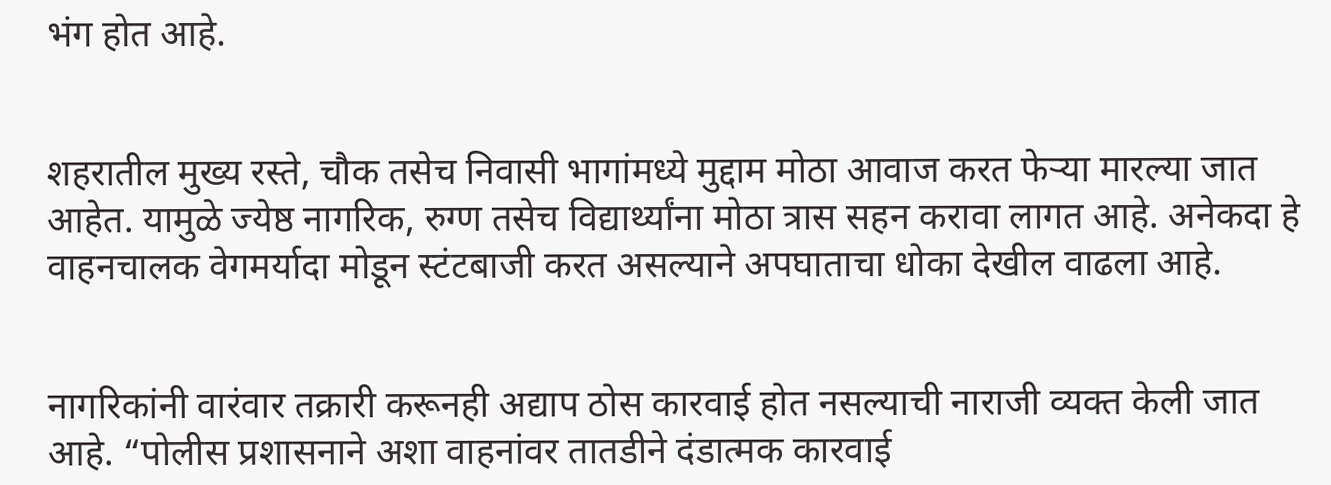भंग होत आहे.


शहरातील मुख्य रस्ते, चौक तसेच निवासी भागांमध्ये मुद्दाम मोठा आवाज करत फेऱ्या मारल्या जात आहेत. यामुळे ज्येष्ठ नागरिक, रुग्ण तसेच विद्यार्थ्यांना मोठा त्रास सहन करावा लागत आहे. अनेकदा हे वाहनचालक वेगमर्यादा मोडून स्टंटबाजी करत असल्याने अपघाताचा धोका देखील वाढला आहे.


नागरिकांनी वारंवार तक्रारी करूनही अद्याप ठोस कारवाई होत नसल्याची नाराजी व्यक्त केली जात आहे. “पोलीस प्रशासनाने अशा वाहनांवर तातडीने दंडात्मक कारवाई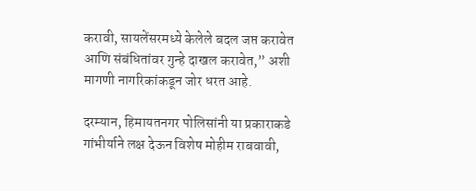करावी, सायलेंसरमध्ये केलेले बदल जप्त करावेत आणि संबंधितांवर गुन्हे दाखल करावेत,” अशी मागणी नागरिकांकडून जोर धरत आहे.

दरम्यान, हिमायतनगर पोलिसांनी या प्रकाराकडे गांभीर्याने लक्ष देऊन विशेष मोहीम राबवावी,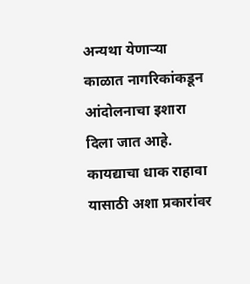अन्यथा येणाऱ्या काळात नागरिकांकडून आंदोलनाचा इशारा दिला जात आहे. कायद्याचा धाक राहावा यासाठी अशा प्रकारांवर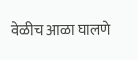वेळीच आळा घालणे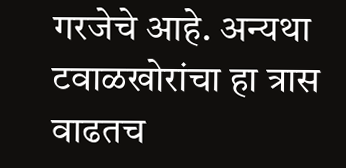गरजेचे आहे. अन्यथा टवाळखोरांचा हा त्रास वाढतच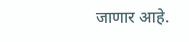जाणार आहे.